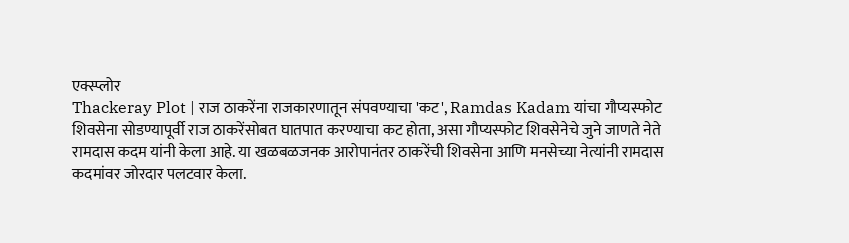एक्स्प्लोर
Thackeray Plot | राज ठाकरेंना राजकारणातून संपवण्याचा 'कट', Ramdas Kadam यांचा गौप्यस्फोट
शिवसेना सोडण्यापूर्वी राज ठाकरेंसोबत घातपात करण्याचा कट होता, असा गौप्यस्फोट शिवसेनेचे जुने जाणते नेते रामदास कदम यांनी केला आहे. या खळबळजनक आरोपानंतर ठाकरेंची शिवसेना आणि मनसेच्या नेत्यांनी रामदास कदमांवर जोरदार पलटवार केला.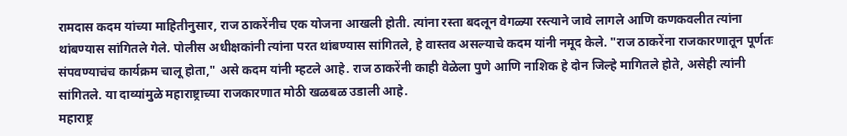रामदास कदम यांच्या माहितीनुसार, राज ठाकरेंनीच एक योजना आखली होती. त्यांना रस्ता बदलून वेगळ्या रस्त्याने जावे लागले आणि कणकवलीत त्यांना थांबण्यास सांगितले गेले. पोलीस अधीक्षकांनी त्यांना परत थांबण्यास सांगितले, हे वास्तव असल्याचे कदम यांनी नमूद केले. "राज ठाकरेंना राजकारणातून पूर्णतः संपवण्याचंच कार्यक्रम चालू होता," असे कदम यांनी म्हटले आहे. राज ठाकरेंनी काही वेळेला पुणे आणि नाशिक हे दोन जिल्हे मागितले होते, असेही त्यांनी सांगितले. या दाव्यांमुळे महाराष्ट्राच्या राजकारणात मोठी खळबळ उडाली आहे.
महाराष्ट्र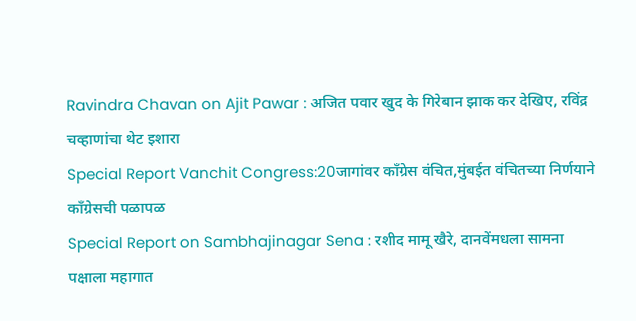Ravindra Chavan on Ajit Pawar : अजित पवार खुद के गिरेबान झाक कर देखिए, रविंद्र चव्हाणांचा थेट इशारा
Special Report Vanchit Congress:20जागांवर काँग्रेस वंचित,मुंबईत वंचितच्या निर्णयाने काँग्रेसची पळापळ
Special Report on Sambhajinagar Sena : रशीद मामू खैरे, दानवेंमधला सामना पक्षाला महागात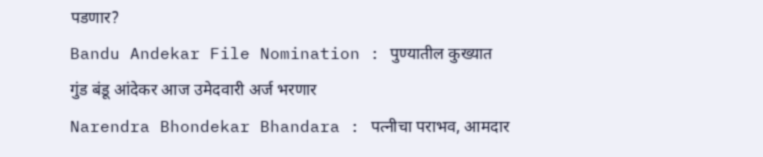पडणार?
Bandu Andekar File Nomination : पुण्यातील कुख्यात गुंड बंडू आंदेकर आज उमेदवारी अर्ज भरणार
Narendra Bhondekar Bhandara : पत्नीचा पराभव, आमदार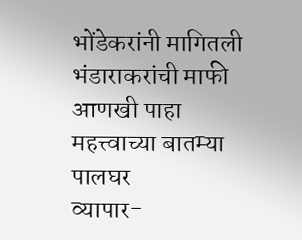भोंडेकरांनी मागितली भंडाराकरांची माफी
आणखी पाहा
महत्त्वाच्या बातम्या
पालघर
व्यापार-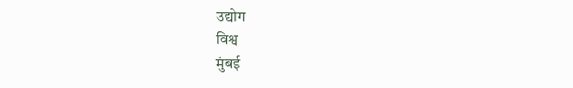उद्योग
विश्व
मुंबई